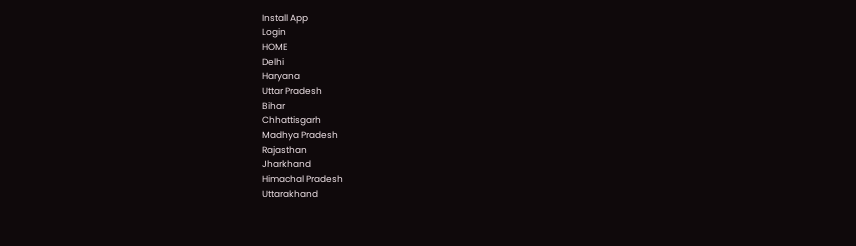Install App
Login
HOME
Delhi
Haryana
Uttar Pradesh
Bihar
Chhattisgarh
Madhya Pradesh
Rajasthan
Jharkhand
Himachal Pradesh
Uttarakhand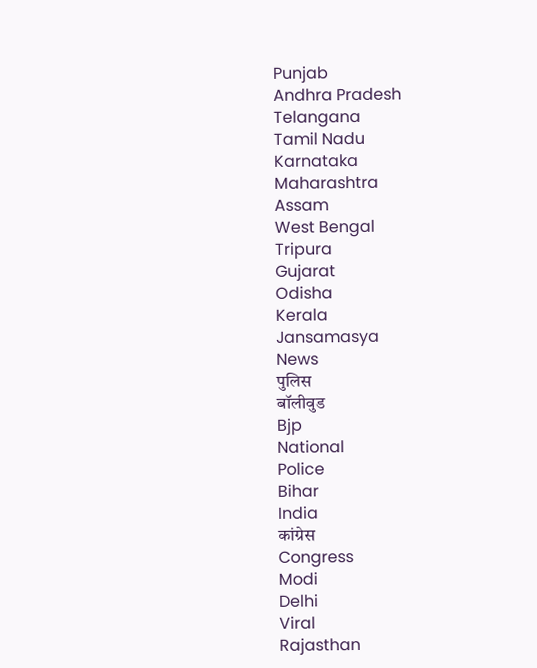Punjab
Andhra Pradesh
Telangana
Tamil Nadu
Karnataka
Maharashtra
Assam
West Bengal
Tripura
Gujarat
Odisha
Kerala
Jansamasya
News
पुलिस
बॉलीवुड
Bjp
National
Police
Bihar
India
कांग्रेस
Congress
Modi
Delhi
Viral
Rajasthan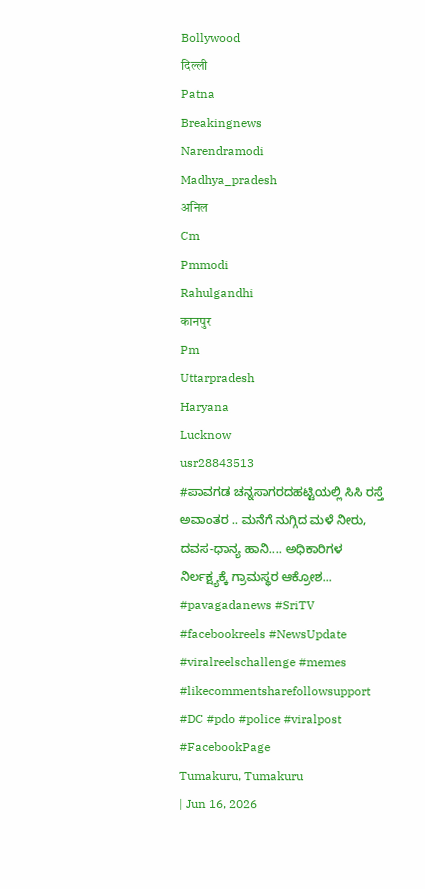Bollywood
दिल्ली
Patna
Breakingnews
Narendramodi
Madhya_pradesh
अनिल
Cm
Pmmodi
Rahulgandhi
कानपुर
Pm
Uttarpradesh
Haryana
Lucknow
usr28843513
#ಪಾವಗಡ ಚನ್ನಸಾಗರದಹಟ್ಟಿಯಲ್ಲಿ ಸಿಸಿ ರಸ್ತೆ ಅವಾಂತರ .. ಮನೆಗೆ ನುಗ್ಗಿದ ಮಳೆ ನೀರು, ದವಸ-ಧಾನ್ಯ ಹಾನಿ.... ಅಧಿಕಾರಿಗಳ ನಿರ್ಲಕ್ಷ್ಯಕ್ಕೆ ಗ್ರಾಮಸ್ಥರ ಆಕ್ರೋಶ... #pavagadanews #SriTV #facebookreels #NewsUpdate #viralreelschallenge #memes #likecommentsharefollowsupport #DC #pdo #police #viralpost #FacebookPage
Tumakuru, Tumakuru
| Jun 16, 2026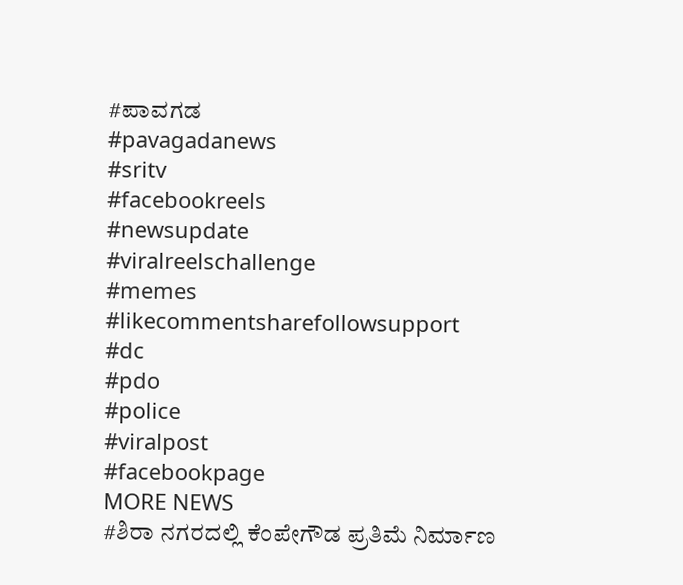#ಪಾವಗಡ
#pavagadanews
#sritv
#facebookreels
#newsupdate
#viralreelschallenge
#memes
#likecommentsharefollowsupport
#dc
#pdo
#police
#viralpost
#facebookpage
MORE NEWS
#ಶಿರಾ ನಗರದಲ್ಲಿ ಕೆಂಪೇಗೌಡ ಪ್ರತಿಮೆ ನಿರ್ಮಾಣ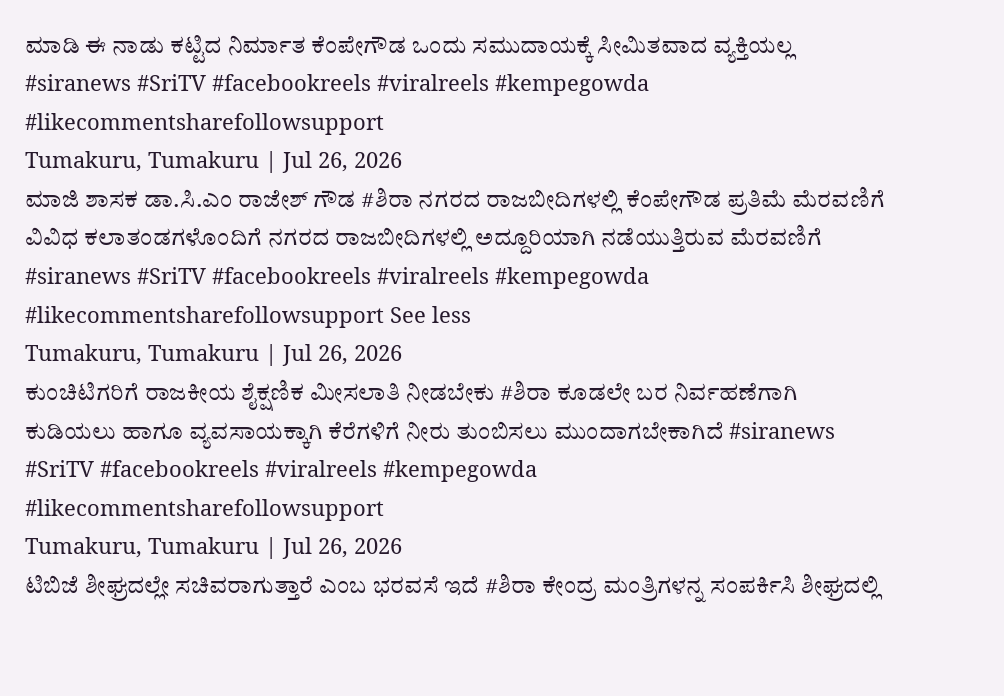ಮಾಡಿ ಈ ನಾಡು ಕಟ್ಟಿದ ನಿರ್ಮಾತ ಕೆಂಪೇಗೌಡ ಒಂದು ಸಮುದಾಯಕ್ಕೆ ಸೀಮಿತವಾದ ವ್ಯಕ್ತಿಯಲ್ಲ #siranews #SriTV #facebookreels #viralreels #kempegowda #likecommentsharefollowsupport
Tumakuru, Tumakuru | Jul 26, 2026
ಮಾಜಿ ಶಾಸಕ ಡಾ.ಸಿ.ಎಂ ರಾಜೇಶ್ ಗೌಡ #ಶಿರಾ ನಗರದ ರಾಜಬೀದಿಗಳಲ್ಲಿ ಕೆಂಪೇಗೌಡ ಪ್ರತಿಮೆ ಮೆರವಣಿಗೆ ವಿವಿಧ ಕಲಾತಂಡಗಳೊಂದಿಗೆ ನಗರದ ರಾಜಬೀದಿಗಳಲ್ಲಿ ಅದ್ದೂರಿಯಾಗಿ ನಡೆಯುತ್ತಿರುವ ಮೆರವಣಿಗೆ #siranews #SriTV #facebookreels #viralreels #kempegowda #likecommentsharefollowsupport See less
Tumakuru, Tumakuru | Jul 26, 2026
ಕುಂಚಿಟಿಗರಿಗೆ ರಾಜಕೀಯ ಶೈಕ್ಷಣಿಕ ಮೀಸಲಾತಿ ನೀಡಬೇಕು #ಶಿರಾ ಕೂಡಲೇ ಬರ ನಿರ್ವಹಣೆಗಾಗಿ ಕುಡಿಯಲು ಹಾಗೂ ವ್ಯವಸಾಯಕ್ಕಾಗಿ ಕೆರೆಗಳಿಗೆ ನೀರು ತುಂಬಿಸಲು ಮುಂದಾಗಬೇಕಾಗಿದೆ #siranews #SriTV #facebookreels #viralreels #kempegowda #likecommentsharefollowsupport
Tumakuru, Tumakuru | Jul 26, 2026
ಟಿಬಿಜೆ ಶೀಘ್ರದಲ್ಲೇ ಸಚಿವರಾಗುತ್ತಾರೆ ಎಂಬ ಭರವಸೆ ಇದೆ #ಶಿರಾ ಕೇಂದ್ರ ಮಂತ್ರಿಗಳನ್ನ ಸಂಪರ್ಕಿಸಿ ಶೀಘ್ರದಲ್ಲಿ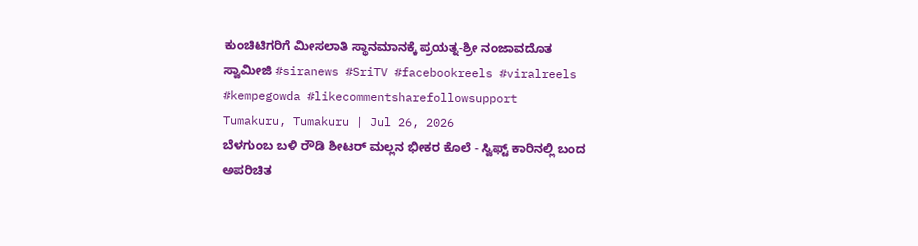ಕುಂಚಿಟಿಗರಿಗೆ ಮೀಸಲಾತಿ ಸ್ಥಾನಮಾನಕ್ಕೆ ಪ್ರಯತ್ನ-ಶ್ರೀ ನಂಜಾವದೊತ ಸ್ವಾಮೀಜಿ #siranews #SriTV #facebookreels #viralreels #kempegowda #likecommentsharefollowsupport
Tumakuru, Tumakuru | Jul 26, 2026
ಬೆಳಗುಂಬ ಬಳಿ ರೌಡಿ ಶೀಟರ್ ಮಲ್ಲನ ಭೀಕರ ಕೊಲೆ - ಸ್ವಿಫ್ಟ್ ಕಾರಿನಲ್ಲಿ ಬಂದ ಅಪರಿಚಿತ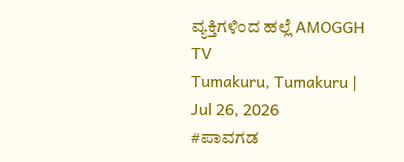ವ್ಯಕ್ತಿಗಳಿಂದ ಹಲ್ಲೆ AMOGGH TV
Tumakuru, Tumakuru | Jul 26, 2026
#ಪಾವಗಡ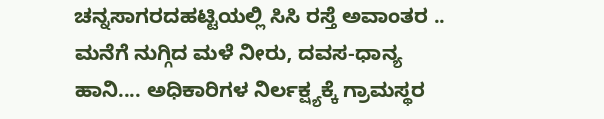ಚನ್ನಸಾಗರದಹಟ್ಟಿಯಲ್ಲಿ ಸಿಸಿ ರಸ್ತೆ ಅವಾಂತರ .. ಮನೆಗೆ ನುಗ್ಗಿದ ಮಳೆ ನೀರು, ದವಸ-ಧಾನ್ಯ ಹಾನಿ.... ಅಧಿಕಾರಿಗಳ ನಿರ್ಲಕ್ಷ್ಯಕ್ಕೆ ಗ್ರಾಮಸ್ಥರ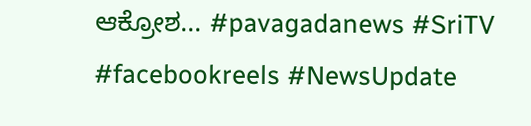ಆಕ್ರೋಶ... #pavagadanews #SriTV #facebookreels #NewsUpdate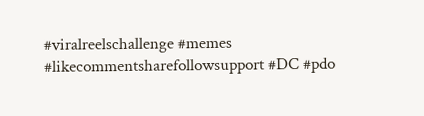#viralreelschallenge #memes #likecommentsharefollowsupport #DC #pdo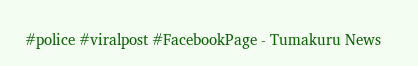#police #viralpost #FacebookPage - Tumakuru News